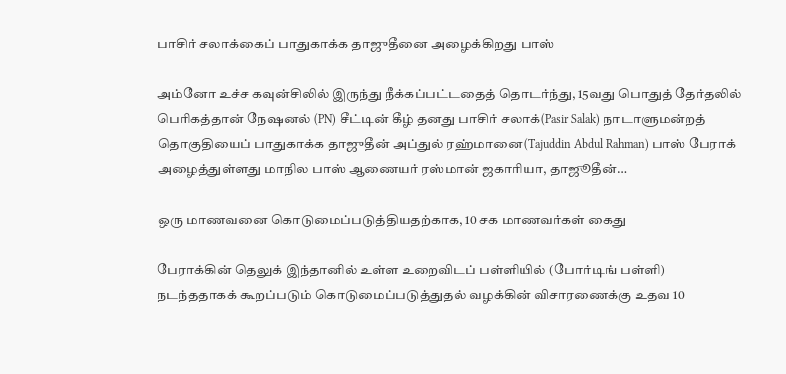பாசிர் சலாக்கைப் பாதுகாக்க தாஜுதீனை அழைக்கிறது பாஸ்

அம்னோ உச்ச கவுன்சிலில் இருந்து நீக்கப்பட்டதைத் தொடர்ந்து, 15வது பொதுத் தேர்தலில் பெரிகத்தான் நேஷனல் (PN) சீட்டின் கீழ் தனது பாசிர் சலாக்(Pasir Salak) நாடாளுமன்றத் தொகுதியைப் பாதுகாக்க தாஜுதீன் அப்துல் ரஹ்மானை(Tajuddin Abdul Rahman) பாஸ் பேராக் அழைத்துள்ளது மாநில பாஸ் ஆணையர் ரஸ்மான் ஜகாரியா, தாஜூதீன்…

ஒரு மாணவனை கொடுமைப்படுத்தியதற்காக, 10 சக மாணவர்கள் கைது

பேராக்கின் தெலுக் இந்தானில் உள்ள உறைவிடப் பள்ளியில் (போர்டிங் பள்ளி) நடந்ததாகக் கூறப்படும் கொடுமைப்படுத்துதல் வழக்கின் விசாரணைக்கு உதவ 10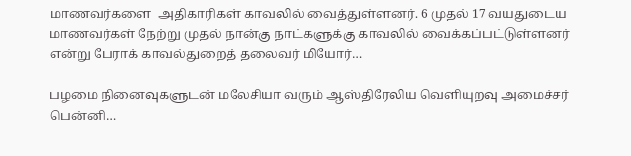மாணவர்களை  அதிகாரிகள் காவலில் வைத்துள்ளனர். 6 முதல் 17 வயதுடைய மாணவர்கள் நேற்று முதல் நான்கு நாட்களுக்கு காவலில் வைக்கப்பட்டுள்ளனர் என்று பேராக் காவல்துறைத் தலைவர் மியோர்…

பழமை நினைவுகளுடன் மலேசியா வரும் ஆஸ்திரேலிய வெளியுறவு அமைச்சர் பென்னி…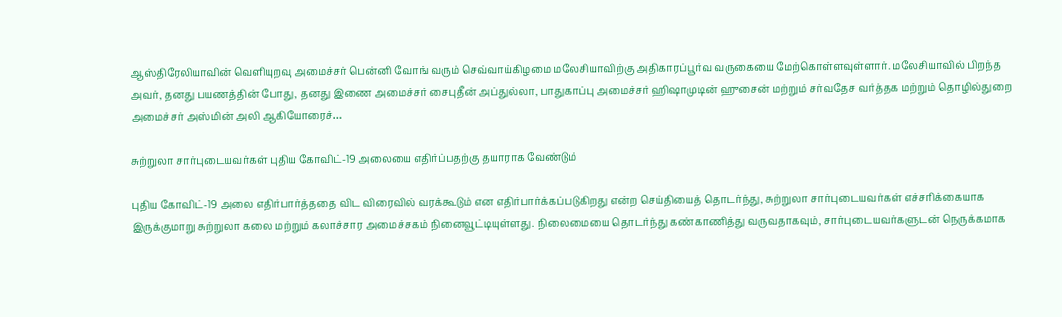ஆஸ்திரேலியாவின் வெளியுறவு அமைச்சர் பென்னி வோங் வரும் செவ்வாய்கிழமை மலேசியாவிற்கு அதிகாரப்பூர்வ வருகையை மேற்கொள்ளவுள்ளார். மலேசியாவில் பிறந்த அவர், தனது பயணத்தின் போது, தனது இணை அமைச்சர் சைபுதீன் அப்துல்லா, பாதுகாப்பு அமைச்சர் ஹிஷாமுடின் ஹுசைன் மற்றும் சர்வதேச வர்த்தக மற்றும் தொழில்துறை அமைச்சர் அஸ்மின் அலி ஆகியோரைச்…

சுற்றுலா சார்புடையவர்கள் புதிய கோவிட்-19 அலையை எதிர்ப்பதற்கு தயாராக வேண்டும்

புதிய கோவிட்-19 அலை எதிர்பார்த்ததை விட விரைவில் வரக்கூடும் என எதிர்பார்க்கப்படுகிறது என்ற செய்தியைத் தொடர்ந்து, சுற்றுலா சார்புடையவர்கள் எச்சரிக்கையாக இருக்குமாறு சுற்றுலா கலை மற்றும் கலாச்சார அமைச்சகம் நினைவூட்டியுள்ளது. நிலைமையை தொடர்ந்து கண்காணித்து வருவதாகவும், சார்புடையவர்களுடன் நெருக்கமாக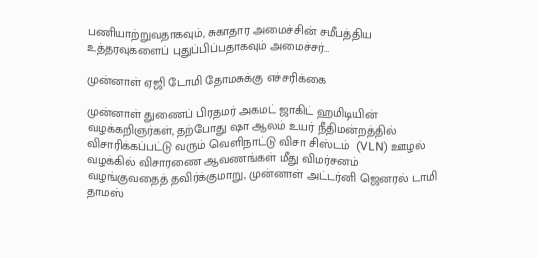பணியாற்றுவதாகவும், சுகாதார அமைச்சின் சமீபத்திய உத்தரவுகளைப் புதுப்பிப்பதாகவும் அமைச்சர்…

முன்னாள் ஏஜி டோமி தோமசுக்கு எச்சரிக்கை

முன்னாள் துணைப் பிரதமர் அகமட் ஜாகிட் ஹமிடியின் வழக்கறிஞர்கள், தற்போது ஷா ஆலம் உயர் நீதிமன்றத்தில் விசாரிக்கப்பட்டு வரும் வெளிநாட்டு விசா சிஸ்டம்  (VLN) ஊழல் வழக்கில் விசாரணை ஆவணங்கள் மீது விமர்சனம்  வழங்குவதைத் தவிர்க்குமாறு, முன்னாள் அட்டர்னி ஜெனரல் டாமி தாமஸ்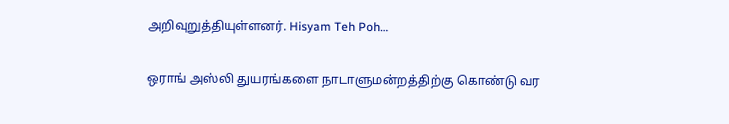அறிவுறுத்தியுள்ளனர். Hisyam Teh Poh…

ஒராங் அஸ்லி துயரங்களை நாடாளுமன்றத்திற்கு கொண்டு வர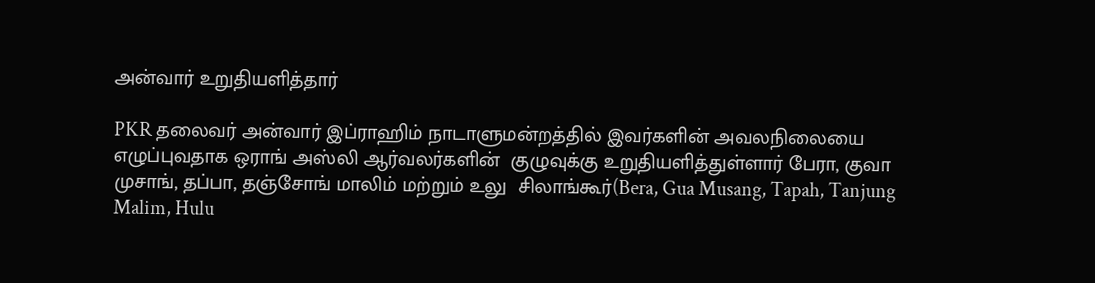அன்வார் உறுதியளித்தார்

PKR தலைவர் அன்வார் இப்ராஹிம் நாடாளுமன்றத்தில் இவர்களின் அவலநிலையை எழுப்புவதாக ஒராங் அஸ்லி ஆர்வலர்களின்  குழுவுக்கு உறுதியளித்துள்ளார் பேரா, குவா முசாங், தப்பா, தஞ்சோங் மாலிம் மற்றும் உலு  சிலாங்கூர்(Bera, Gua Musang, Tapah, Tanjung Malim, Hulu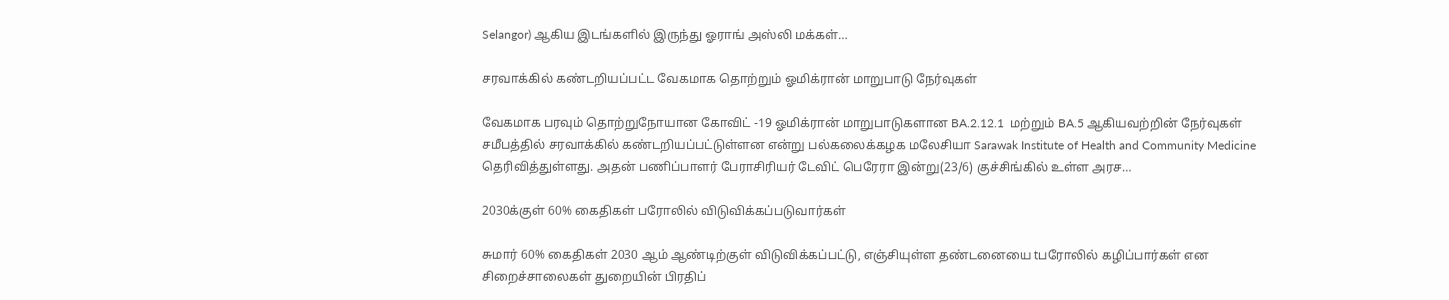Selangor) ஆகிய இடங்களில் இருந்து ஓராங் அஸ்லி மக்கள்…

சரவாக்கில் கண்டறியப்பட்ட வேகமாக தொற்றும் ஓமிக்ரான் மாறுபாடு நேர்வுகள்

வேகமாக பரவும் தொற்றுநோயான கோவிட் -19 ஓமிக்ரான் மாறுபாடுகளான BA.2.12.1  மற்றும் BA.5 ஆகியவற்றின் நேர்வுகள் சமீபத்தில் சரவாக்கில் கண்டறியப்பட்டுள்ளன என்று பல்கலைக்கழக மலேசியா Sarawak Institute of Health and Community Medicine  தெரிவித்துள்ளது. அதன் பணிப்பாளர் பேராசிரியர் டேவிட் பெரேரா இன்று(23/6) குச்சிங்கில் உள்ள அரச…

2030க்குள் 60% கைதிகள் பரோலில் விடுவிக்கப்படுவார்கள்

சுமார் 60% கைதிகள் 2030 ஆம் ஆண்டிற்குள் விடுவிக்கப்பட்டு, எஞ்சியுள்ள தண்டனையை tபரோலில் கழிப்பார்கள் என சிறைச்சாலைகள் துறையின் பிரதிப்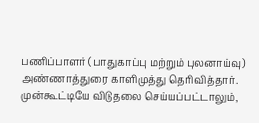பணிப்பாளர் (பாதுகாப்பு மற்றும் புலனாய்வு) அண்ணாத்துரை காளிமுத்து தெரிவித்தார். முன்கூட்டியே விடுதலை செய்யப்பட்டாலும்,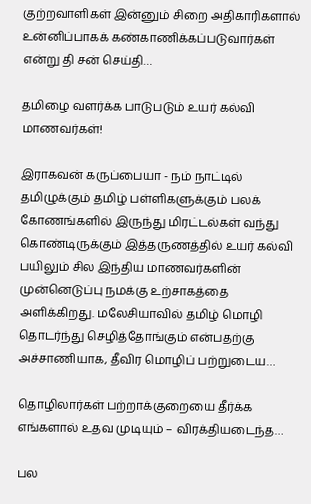குற்றவாளிகள் இன்னும் சிறை அதிகாரிகளால் உன்னிப்பாகக் கண்காணிக்கப்படுவார்கள் என்று தி சன் செய்தி…

தமிழை வளர்க்க பாடுபடும் உயர் கல்வி மாணவர்கள்!

இராகவன் கருப்பையா - நம் நாட்டில் தமிழுக்கும் தமிழ் பள்ளிகளுக்கும் பலக் கோணங்களில் இருந்து மிரட்டல்கள் வந்து கொண்டிருக்கும் இத்தருணத்தில் உயர் கல்வி பயிலும் சில இந்திய மாணவர்களின் முன்னெடுப்பு நமக்கு உற்சாகத்தை அளிக்கிறது. மலேசியாவில் தமிழ் மொழி தொடர்ந்து செழித்தோங்கும் என்பதற்கு அச்சாணியாக, தீவிர மொழிப் பற்றுடைய…

தொழிலார்கள் பற்றாக்குறையை தீர்க்க எங்களால் உதவ முடியும் – விரக்தியடைந்த…

பல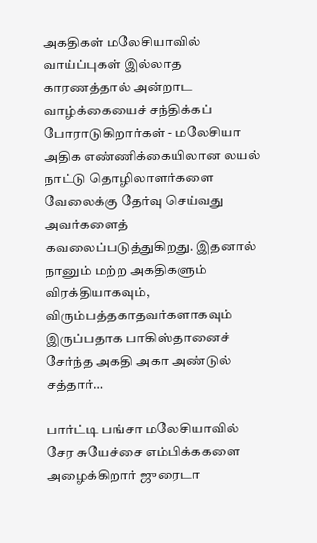அகதிகள் மலேசியாவில் வாய்ப்புகள் இல்லாத காரணத்தால் அன்றாட வாழ்க்கையைச் சந்திக்கப் போராடுகிறார்கள் - மலேசியா அதிக எண்ணிக்கையிலான லயல் நாட்டு தொழிலாளர்களை வேலைக்கு தேர்வு செய்வது அவர்களைத் கவலைப்படுத்துகிறது. இதனால் நானும் மற்ற அகதிகளும் விரக்தியாகவும், விரும்பத்தகாதவர்களாகவும் இருப்பதாக பாகிஸ்தானைச் சேர்ந்த அகதி அகா அண்டுல் சத்தார்…

பார்ட்டி பங்சா மலேசியாவில் சேர சுயேச்சை எம்பிக்ககளை அழைக்கிறார் ஜுரைடா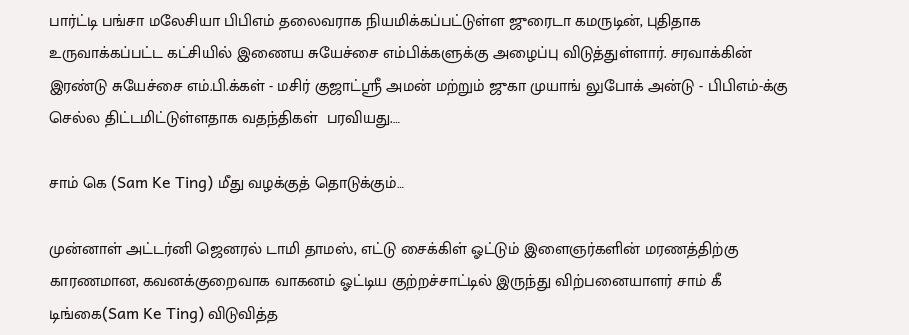பார்ட்டி பங்சா மலேசியா பிபிஎம் தலைவராக நியமிக்கப்பட்டுள்ள ஜுரைடா கமருடின், புதிதாக உருவாக்கப்பட்ட கட்சியில் இணைய சுயேச்சை எம்பிக்களுக்கு அழைப்பு விடுத்துள்ளார். சரவாக்கின் இரண்டு சுயேச்சை எம்.பி.க்கள் - மசிர் குஜாட்ஸ்ரீ அமன் மற்றும் ஜுகா முயாங் லுபோக் அன்டு - பிபிஎம்-க்கு செல்ல திட்டமிட்டுள்ளதாக வதந்திகள்  பரவியது.…

சாம் கெ (Sam Ke Ting) மீது வழக்குத் தொடுக்கும்…

முன்னாள் அட்டர்னி ஜெனரல் டாமி தாமஸ், எட்டு சைக்கிள் ஓட்டும் இளைஞர்களின் மரணத்திற்கு காரணமான, கவனக்குறைவாக வாகனம் ஓட்டிய குற்றச்சாட்டில் இருந்து விற்பனையாளர் சாம் கீ டிங்கை(Sam Ke Ting) விடுவித்த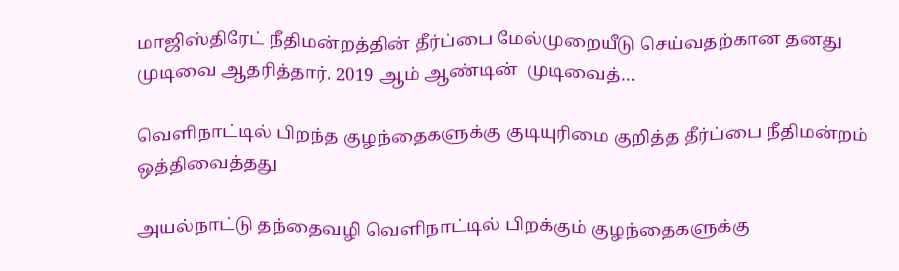மாஜிஸ்திரேட் நீதிமன்றத்தின் தீர்ப்பை மேல்முறையீடு செய்வதற்கான தனது முடிவை ஆதரித்தார். 2019 ஆம் ஆண்டின்  முடிவைத்…

வெளிநாட்டில் பிறந்த குழந்தைகளுக்கு குடியுரிமை குறித்த தீர்ப்பை நீதிமன்றம் ஒத்திவைத்தது

அயல்நாட்டு தந்தைவழி வெளிநாட்டில் பிறக்கும் குழந்தைகளுக்கு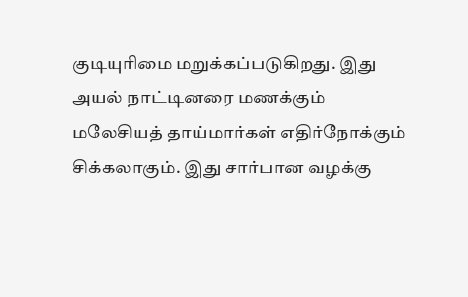குடியுரிமை மறுக்கப்படுகிறது. இது அயல் நாட்டினரை மணக்கும் மலேசியத் தாய்மார்கள் எதிர்நோக்கும் சிக்கலாகும். இது சார்பான வழக்கு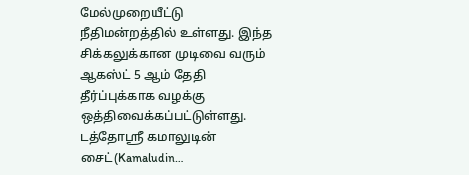மேல்முறையீட்டு நீதிமன்றத்தில் உள்ளது. இந்த சிக்கலுக்கான முடிவை வரும் ஆகஸ்ட் 5 ஆம் தேதி தீர்ப்புக்காக வழக்கு ஒத்திவைக்கப்பட்டுள்ளது. டத்தோஸ்ரீ கமாலுடின் சைட்(Kamaludin…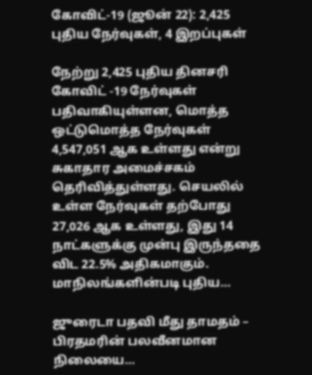கோவிட்-19 (ஜூன் 22): 2,425 புதிய நேர்வுகள், 4 இறப்புகள்

நேற்று 2,425 புதிய தினசரி கோவிட் -19 நேர்வுகள் பதிவாகியுள்ளன, மொத்த ஒட்டுமொத்த நேர்வுகள் 4,547,051 ஆக உள்ளது என்று சுகாதார அமைச்சகம் தெரிவித்துள்ளது. செயலில் உள்ள நேர்வுகள் தற்போது 27,026 ஆக உள்ளது, இது 14 நாட்களுக்கு முன்பு இருந்ததை விட 22.5% அதிகமாகும். மாநிலங்களின்படி புதிய…

ஜுரைடா பதவி மீது தாமதம் – பிரதமரின் பலவீனமான நிலையை…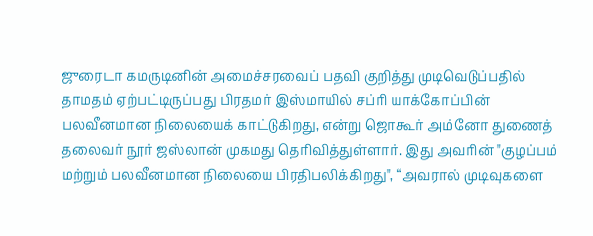ஜுரைடா கமருடினின் அமைச்சரவைப் பதவி குறித்து முடிவெடுப்பதில் தாமதம் ஏற்பட்டிருப்பது பிரதமர் இஸ்மாயில் சப்ரி யாக்கோப்பின் பலவீனமான நிலையைக் காட்டுகிறது, என்று ஜொகூர் அம்னோ துணைத் தலைவர் நூர் ஜஸ்லான் முகமது தெரிவித்துள்ளார். இது அவரின் "குழப்பம் மற்றும் பலவீனமான நிலையை பிரதிபலிக்கிறது", “அவரால் முடிவுகளை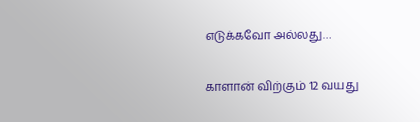எடுக்கவோ அல்லது…

காளான் விற்கும் 12 வயது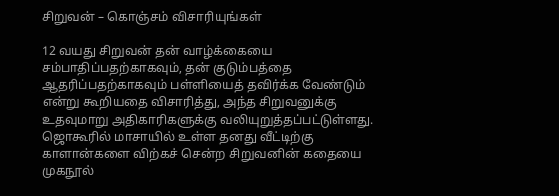சிறுவன் – கொஞ்சம் விசாரியுங்கள்

12 வயது சிறுவன் தன் வாழ்க்கையை சம்பாதிப்பதற்காகவும், தன் குடும்பத்தை ஆதரிப்பதற்காகவும் பள்ளியைத் தவிர்க்க வேண்டும் என்று கூறியதை விசாரித்து, அந்த சிறுவனுக்கு உதவுமாறு அதிகாரிகளுக்கு வலியுறுத்தப்பட்டுள்ளது. ஜொகூரில் மாசாயில் உள்ள தனது வீட்டிற்கு காளான்களை விற்கச் சென்ற சிறுவனின் கதையை முகநூல்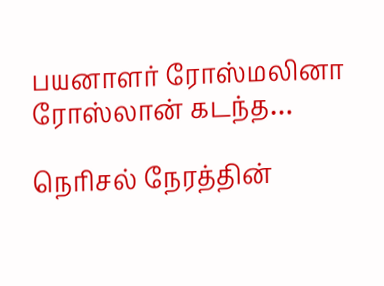பயனாளர் ரோஸ்மலினா ரோஸ்லான் கடந்த…

நெரிசல் நேரத்தின்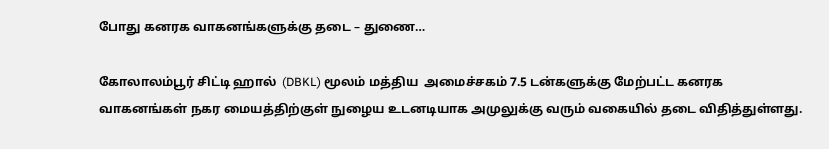போது கனரக வாகனங்களுக்கு தடை – துணை…

கோலாலம்பூர் சிட்டி ஹால்  (DBKL) மூலம் மத்திய  அமைச்சகம் 7.5 டன்களுக்கு மேற்பட்ட கனரக வாகனங்கள் நகர மையத்திற்குள் நுழைய உடனடியாக அமுலுக்கு வரும் வகையில் தடை விதித்துள்ளது.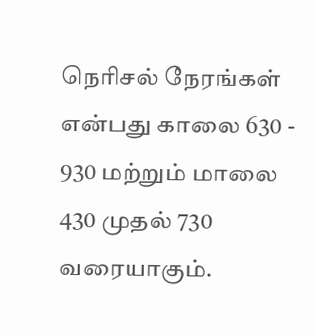நெரிசல் நேரங்கள் என்பது காலை 630 - 930 மற்றும் மாலை 430 முதல் 730 வரையாகும்.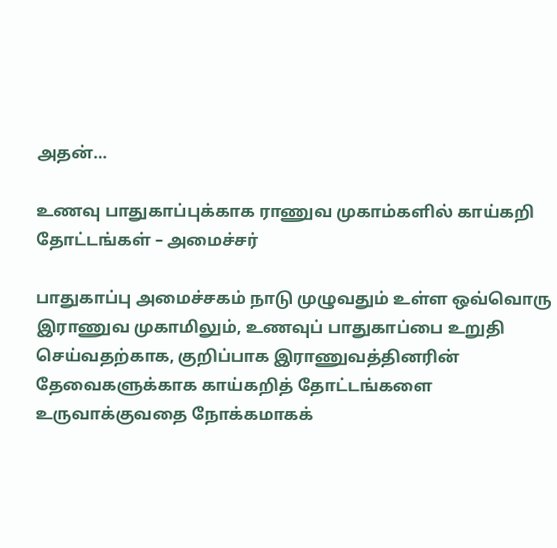அதன்…

உணவு பாதுகாப்புக்காக ராணுவ முகாம்களில் காய்கறி தோட்டங்கள் – அமைச்சர்

பாதுகாப்பு அமைச்சகம் நாடு முழுவதும் உள்ள ஒவ்வொரு இராணுவ முகாமிலும், உணவுப் பாதுகாப்பை உறுதி செய்வதற்காக, குறிப்பாக இராணுவத்தினரின் தேவைகளுக்காக காய்கறித் தோட்டங்களை உருவாக்குவதை நோக்கமாகக்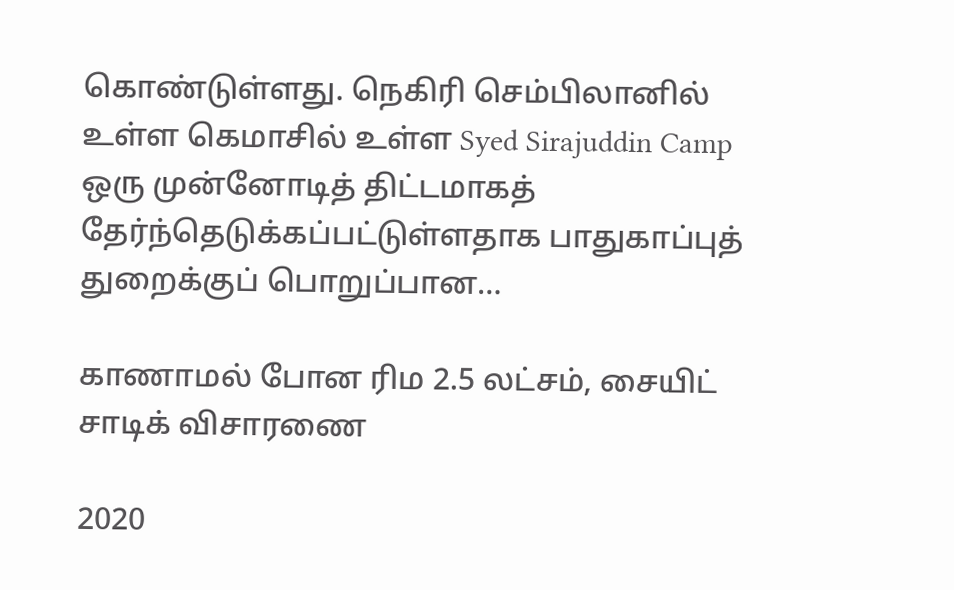கொண்டுள்ளது. நெகிரி செம்பிலானில் உள்ள கெமாசில் உள்ள Syed Sirajuddin Camp ஒரு முன்னோடித் திட்டமாகத் தேர்ந்தெடுக்கப்பட்டுள்ளதாக பாதுகாப்புத் துறைக்குப் பொறுப்பான…

காணாமல் போன ரிம 2.5 லட்சம், சையிட் சாடிக் விசாரணை

2020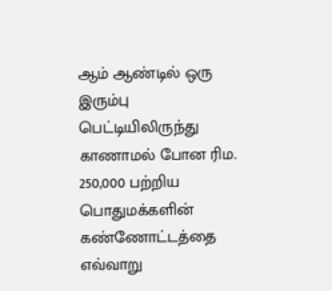ஆம் ஆண்டில் ஒரு இரும்பு  பெட்டியிலிருந்து காணாமல் போன ரிம. 250,000 பற்றிய பொதுமக்களின் கண்ணோட்டத்தை எவ்வாறு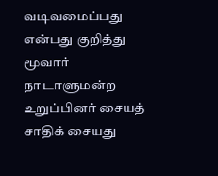வடிவமைப்பது என்பது குறித்து மூவார் நாடாளுமன்ற உறுப்பினர் சையத் சாதிக் சையது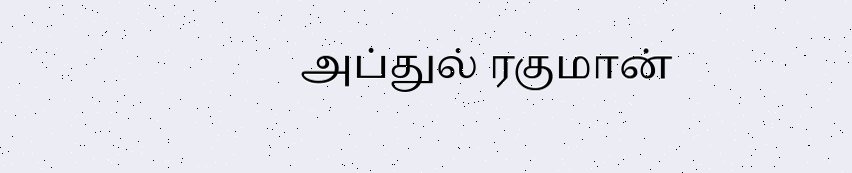அப்துல் ரகுமான்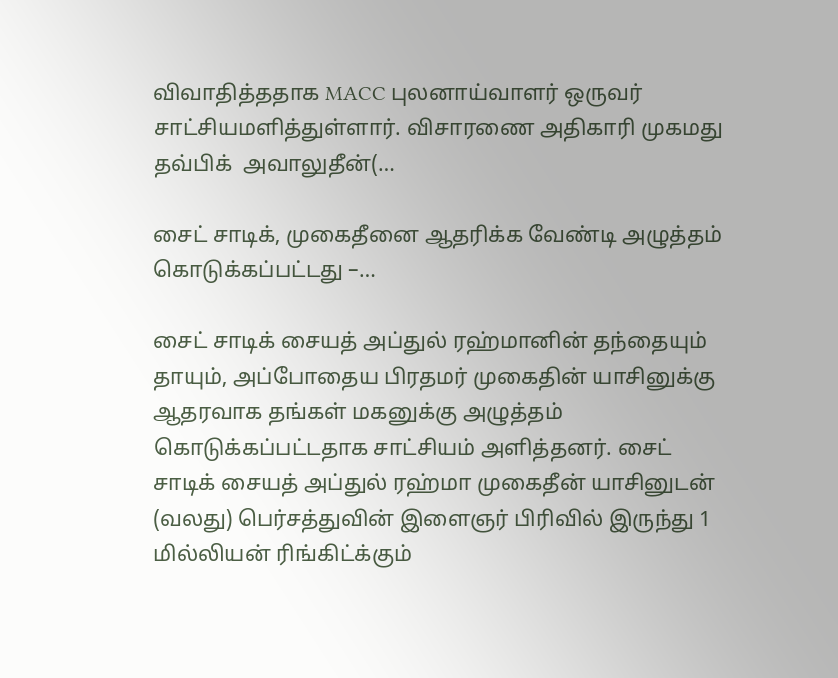விவாதித்ததாக MACC புலனாய்வாளர் ஒருவர் சாட்சியமளித்துள்ளார். விசாரணை அதிகாரி முகமது தவ்பிக்  அவாலுதீன்(…

சைட் சாடிக், முகைதீனை ஆதரிக்க வேண்டி அழுத்தம் கொடுக்கப்பட்டது –…

சைட் சாடிக் சையத் அப்துல் ரஹ்மானின் தந்தையும் தாயும், அப்போதைய பிரதமர் முகைதின் யாசினுக்கு ஆதரவாக தங்கள் மகனுக்கு அழுத்தம் கொடுக்கப்பட்டதாக சாட்சியம் அளித்தனர். சைட் சாடிக் சையத் அப்துல் ரஹ்மா முகைதீன் யாசினுடன் (வலது) பெர்சத்துவின் இளைஞர் பிரிவில் இருந்து 1 மில்லியன் ரிங்கிட்க்கும்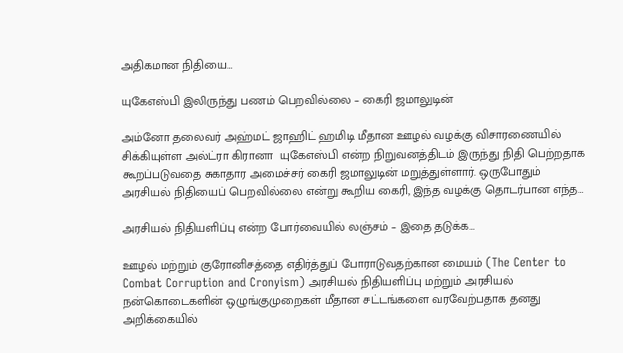அதிகமான நிதியை…

யுகேஎஸ்பி இலிருந்து பணம் பெறவில்லை – கைரி ஜமாலுடின்

அம்னோ தலைவர் அஹ்மட் ஜாஹிட் ஹமிடி மீதான ஊழல் வழக்கு விசாரணையில் சிக்கியுள்ள அல்ட்ரா கிரானா  யுகேஎஸ்பி என்ற நிறுவனத்திடம் இருந்து நிதி பெற்றதாக கூறப்படுவதை சுகாதார அமைச்சர் கைரி ஜமாலுடின் மறுத்துள்ளார். ஒருபோதும் அரசியல் நிதியைப் பெறவில்லை என்று கூறிய கைரி, இந்த வழக்கு தொடர்பான எந்த…

அரசியல் நிதியளிப்பு என்ற போர்வையில் லஞ்சம் – இதை தடுக்க…

ஊழல் மற்றும் குரோனிசத்தை எதிர்த்துப் போராடுவதற்கான மையம் (The Center to Combat Corruption and Cronyism) அரசியல் நிதியளிப்பு மற்றும் அரசியல் நன்கொடைகளின் ஒழுங்குமுறைகள் மீதான சட்டங்களை வரவேற்பதாக தனது அறிக்கையில்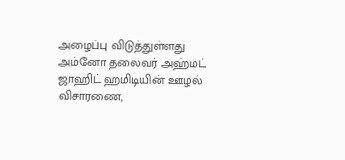அழைப்பு விடுத்துள்ளது அம்னோ தலைவர் அஹ்மட் ஜாஹிட் ஹமிடியின் ஊழல் விசாரணை,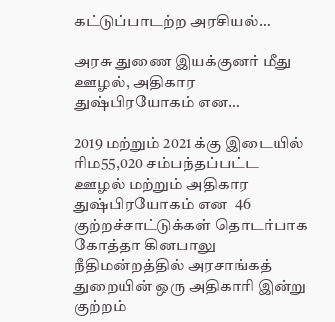கட்டுப்பாடற்ற அரசியல்…

அரசு துணை இயக்குனர் மீது ஊழல், அதிகார துஷ்பிரயோகம் என…

2019 மற்றும் 2021 க்கு இடையில் ரிம55,020 சம்பந்தப்பட்ட ஊழல் மற்றும் அதிகார துஷ்பிரயோகம் என  46 குற்றச்சாட்டுக்கள் தொடர்பாக கோத்தா கினபாலு நீதிமன்றத்தில் அரசாங்கத் துறையின் ஒரு அதிகாரி இன்று குற்றம்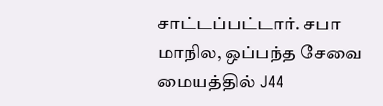சாட்டப்பட்டார். சபா மாநில, ஒப்பந்த சேவை மையத்தில் J44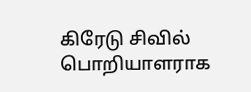கிரேடு சிவில் பொறியாளராக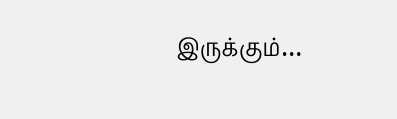இருக்கும்…